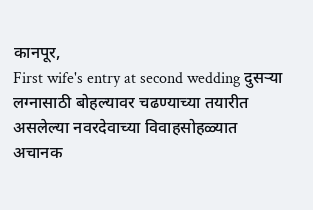कानपूर,
First wife's entry at second wedding दुसऱ्या लग्नासाठी बोहल्यावर चढण्याच्या तयारीत असलेल्या नवरदेवाच्या विवाहसोहळ्यात अचानक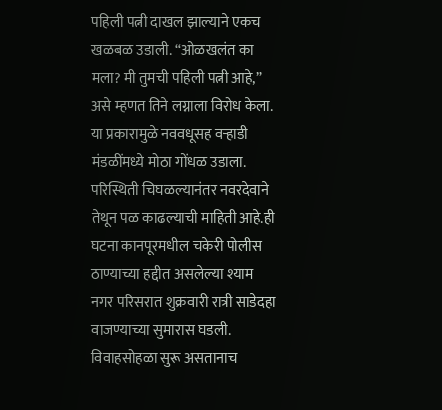पहिली पत्नी दाखल झाल्याने एकच खळबळ उडाली. “ओळखलंत का मला? मी तुमची पहिली पत्नी आहे,” असे म्हणत तिने लग्नाला विरोध केला. या प्रकारामुळे नववधूसह वऱ्हाडी मंडळींमध्ये मोठा गोंधळ उडाला. परिस्थिती चिघळल्यानंतर नवरदेवाने तेथून पळ काढल्याची माहिती आहे.ही घटना कानपूरमधील चकेरी पोलीस ठाण्याच्या हद्दीत असलेल्या श्याम नगर परिसरात शुक्रवारी रात्री साडेदहा वाजण्याच्या सुमारास घडली. विवाहसोहळा सुरू असतानाच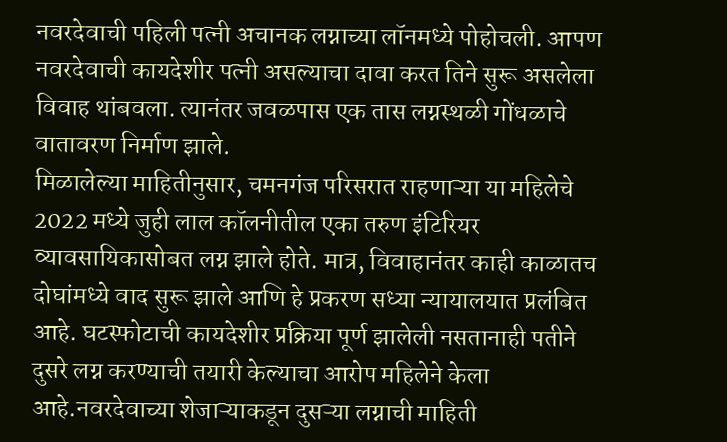नवरदेवाची पहिली पत्नी अचानक लग्नाच्या लॉनमध्ये पोहोचली. आपण नवरदेवाची कायदेशीर पत्नी असल्याचा दावा करत तिने सुरू असलेला विवाह थांबवला. त्यानंतर जवळपास एक तास लग्नस्थळी गोंधळाचे वातावरण निर्माण झाले.
मिळालेल्या माहितीनुसार, चमनगंज परिसरात राहणाऱ्या या महिलेचे 2022 मध्ये जुही लाल कॉलनीतील एका तरुण इंटिरियर व्यावसायिकासोबत लग्न झाले होते. मात्र, विवाहानंतर काही काळातच दोघांमध्ये वाद सुरू झाले आणि हे प्रकरण सध्या न्यायालयात प्रलंबित आहे. घटस्फोटाची कायदेशीर प्रक्रिया पूर्ण झालेली नसतानाही पतीने दुसरे लग्न करण्याची तयारी केल्याचा आरोप महिलेने केला आहे.नवरदेवाच्या शेजाऱ्याकडून दुसऱ्या लग्नाची माहिती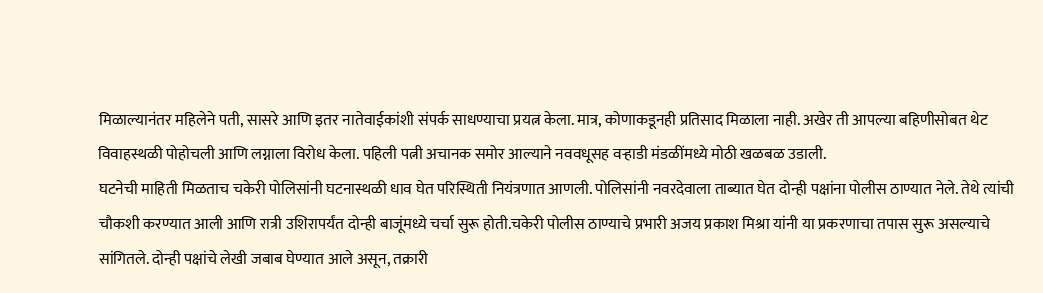मिळाल्यानंतर महिलेने पती, सासरे आणि इतर नातेवाईकांशी संपर्क साधण्याचा प्रयत्न केला. मात्र, कोणाकडूनही प्रतिसाद मिळाला नाही. अखेर ती आपल्या बहिणीसोबत थेट विवाहस्थळी पोहोचली आणि लग्नाला विरोध केला. पहिली पत्नी अचानक समोर आल्याने नववधूसह वऱ्हाडी मंडळींमध्ये मोठी खळबळ उडाली.
घटनेची माहिती मिळताच चकेरी पोलिसांनी घटनास्थळी धाव घेत परिस्थिती नियंत्रणात आणली. पोलिसांनी नवरदेवाला ताब्यात घेत दोन्ही पक्षांना पोलीस ठाण्यात नेले. तेथे त्यांची चौकशी करण्यात आली आणि रात्री उशिरापर्यंत दोन्ही बाजूंमध्ये चर्चा सुरू होती.चकेरी पोलीस ठाण्याचे प्रभारी अजय प्रकाश मिश्रा यांनी या प्रकरणाचा तपास सुरू असल्याचे सांगितले. दोन्ही पक्षांचे लेखी जबाब घेण्यात आले असून, तक्रारी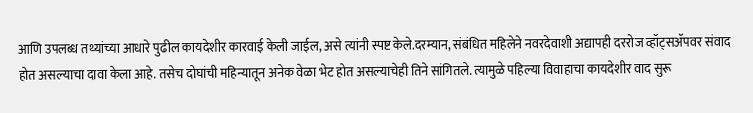आणि उपलब्ध तथ्यांच्या आधारे पुढील कायदेशीर कारवाई केली जाईल, असे त्यांनी स्पष्ट केले.दरम्यान, संबंधित महिलेने नवरदेवाशी अद्यापही दररोज व्हॉट्सॲपवर संवाद होत असल्याचा दावा केला आहे. तसेच दोघांची महिन्यातून अनेक वेळा भेट होत असल्याचेही तिने सांगितले. त्यामुळे पहिल्या विवाहाचा कायदेशीर वाद सुरू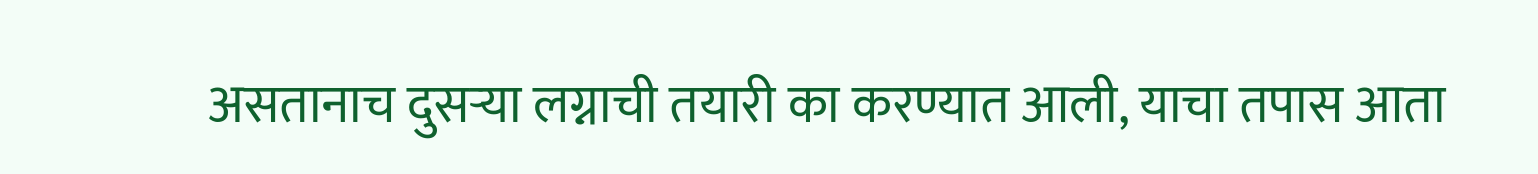असतानाच दुसऱ्या लग्नाची तयारी का करण्यात आली, याचा तपास आता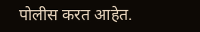पोलीस करत आहेत.